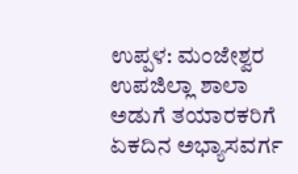ಉಪ್ಪಳ: ಮಂಜೇಶ್ವರ ಉಪಜಿಲ್ಲಾ ಶಾಲಾ ಅಡುಗೆ ತಯಾರಕರಿಗೆ ಏಕದಿನ ಅಭ್ಯಾಸವರ್ಗ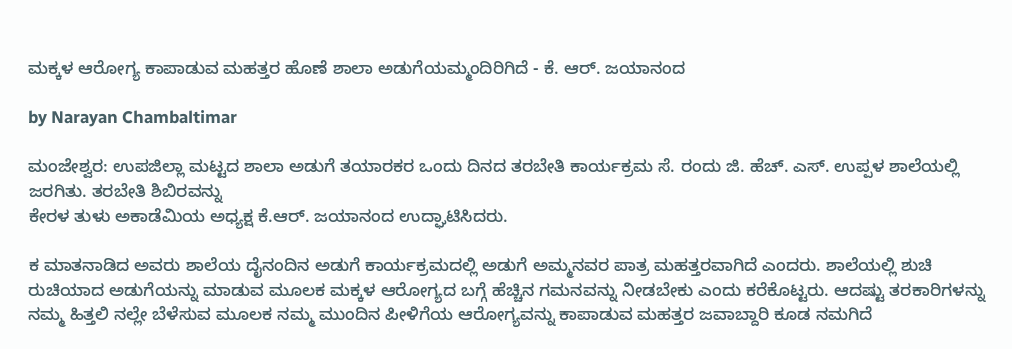ಮಕ್ಕಳ ಆರೋಗ್ಯ ಕಾಪಾಡುವ ಮಹತ್ತರ ಹೊಣೆ ಶಾಲಾ ಅಡುಗೆಯಮ್ಮಂದಿರಿಗಿದೆ - ಕೆ. ಆರ್. ಜಯಾನಂದ

by Narayan Chambaltimar

ಮಂಜೇಶ್ವರ: ಉಪಜಿಲ್ಲಾ ಮಟ್ಟದ ಶಾಲಾ ಅಡುಗೆ ತಯಾರಕರ ಒಂದು ದಿನದ ತರಬೇತಿ ಕಾರ್ಯಕ್ರಮ ಸೆ. ರಂದು ಜಿ. ಹೆಚ್. ಎಸ್. ಉಪ್ಪಳ ಶಾಲೆಯಲ್ಲಿ ಜರಗಿತು. ತರಬೇತಿ ಶಿಬಿರವನ್ನು
ಕೇರಳ ತುಳು ಅಕಾಡೆಮಿಯ ಅಧ್ಯಕ್ಷ ಕೆ.ಆರ್. ಜಯಾನಂದ ಉದ್ಘಾಟಿಸಿದರು.

ಕ ಮಾತನಾಡಿದ ಅವರು ಶಾಲೆಯ ದೈನಂದಿನ ಅಡುಗೆ ಕಾರ್ಯಕ್ರಮದಲ್ಲಿ ಅಡುಗೆ ಅಮ್ಮನವರ ಪಾತ್ರ ಮಹತ್ತರವಾಗಿದೆ ಎಂದರು. ಶಾಲೆಯಲ್ಲಿ ಶುಚಿ ರುಚಿಯಾದ ಅಡುಗೆಯನ್ನು ಮಾಡುವ ಮೂಲಕ ಮಕ್ಕಳ ಆರೋಗ್ಯದ ಬಗ್ಗೆ ಹೆಚ್ಚಿನ ಗಮನವನ್ನು ನೀಡಬೇಕು ಎಂದು ಕರೆಕೊಟ್ಟರು. ಆದಷ್ಟು ತರಕಾರಿಗಳನ್ನು ನಮ್ಮ ಹಿತ್ತಲಿ ನಲ್ಲೇ ಬೆಳೆಸುವ ಮೂಲಕ ನಮ್ಮ ಮುಂದಿನ ಪೀಳಿಗೆಯ ಆರೋಗ್ಯವನ್ನು ಕಾಪಾಡುವ ಮಹತ್ತರ ಜವಾಬ್ದಾರಿ ಕೂಡ ನಮಗಿದೆ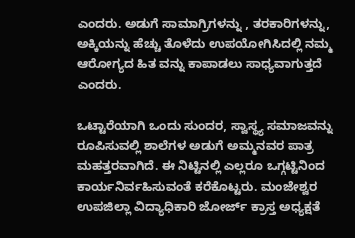ಎಂದರು. ಅಡುಗೆ ಸಾಮಾಗ್ರಿಗಳನ್ನು , ತರಕಾರಿಗಳನ್ನು, ಅಕ್ಕಿಯನ್ನು ಹೆಚ್ಚು ತೊಳೆದು ಉಪಯೋಗಿಸಿದಲ್ಲಿ ನಮ್ಮ ಆರೋಗ್ಯದ ಹಿತ ವನ್ನು ಕಾಪಾಡಲು ಸಾಧ್ಯವಾಗುತ್ತದೆ ಎಂದರು.

ಒಟ್ಟಾರೆಯಾಗಿ ಒಂದು ಸುಂದರ, ಸ್ವಾಸ್ಥ್ಯ ಸಮಾಜವನ್ನು ರೂಪಿಸುವಲ್ಲಿ ಶಾಲೆಗಳ ಅಡುಗೆ ಅಮ್ಮನವರ ಪಾತ್ರ ಮಹತ್ತರವಾಗಿದೆ. ಈ ನಿಟ್ಟಿನಲ್ಲಿ ಎಲ್ಲರೂ ಒಗ್ಗಟ್ಟಿನಿಂದ ಕಾರ್ಯನಿರ್ವಹಿಸುವಂತೆ ಕರೆಕೊಟ್ಟರು. ಮಂಜೇಶ್ವರ ಉಪಜಿಲ್ಲಾ ವಿದ್ಯಾಧಿಕಾರಿ ಜೋರ್ಜ್ ಕ್ರಾಸ್ತ ಅಧ್ಯಕ್ಷತೆ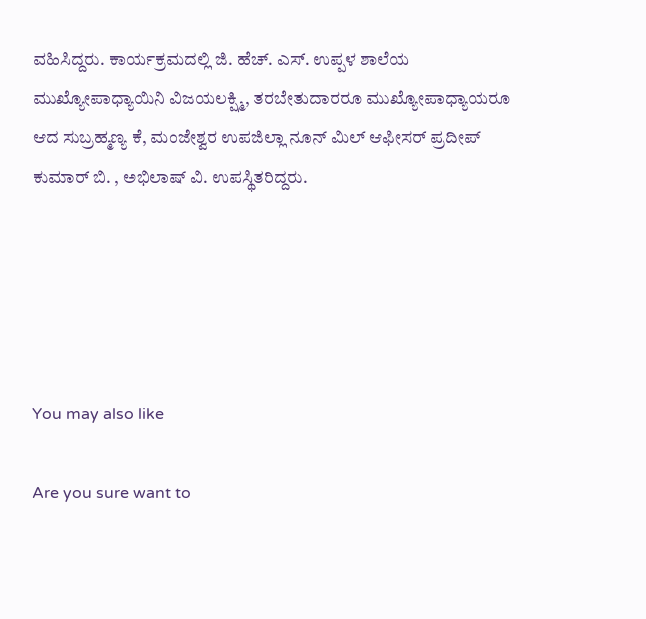ವಹಿಸಿದ್ದರು. ಕಾರ್ಯಕ್ರಮದಲ್ಲಿ ಜಿ. ಹೆಚ್. ಎಸ್. ಉಪ್ಪಳ ಶಾಲೆಯ ಮುಖ್ಯೋಪಾಧ್ಯಾಯಿನಿ ವಿಜಯಲಕ್ಷ್ಮಿ, ತರಬೇತುದಾರರೂ ಮುಖ್ಯೋಪಾಧ್ಯಾಯರೂ ಆದ ಸುಬ್ರಹ್ಮಣ್ಯ ಕೆ, ಮಂಜೇಶ್ವರ ಉಪಜಿಲ್ಲಾ ನೂನ್ ಮಿಲ್ ಆಫೀಸರ್ ಪ್ರದೀಪ್ ಕುಮಾರ್ ಬಿ. , ಅಭಿಲಾಷ್ ವಿ. ಉಪಸ್ಥಿತರಿದ್ದರು.





You may also like

Are you sure want to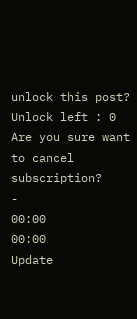unlock this post?
Unlock left : 0
Are you sure want to cancel subscription?
-
00:00
00:00
Update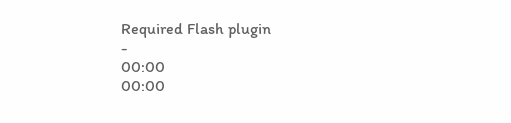Required Flash plugin
-
00:00
00:00